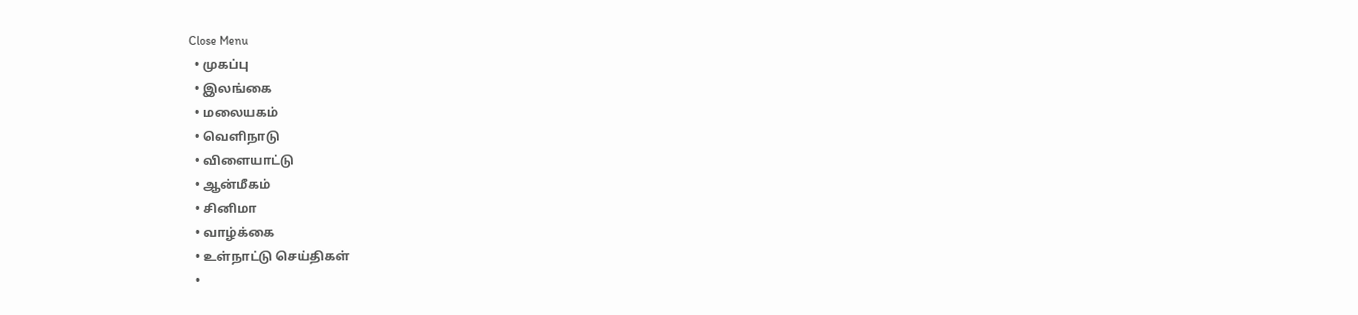Close Menu
  • முகப்பு
  • இலங்கை
  • மலையகம்
  • வெளிநாடு
  • விளையாட்டு
  • ஆன்மீகம்
  • சினிமா
  • வாழ்க்கை
  • உள்நாட்டு செய்திகள்
  •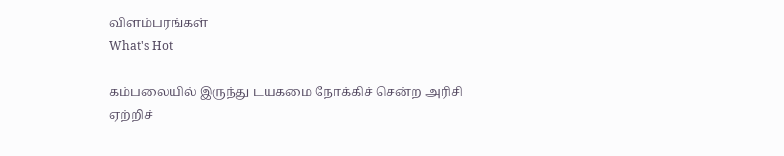விளம்பரங்கள்
What's Hot

கம்பலையில் இருந்து டயகமை நோக்கிச் சென்ற அரிசி ஏற்றிச்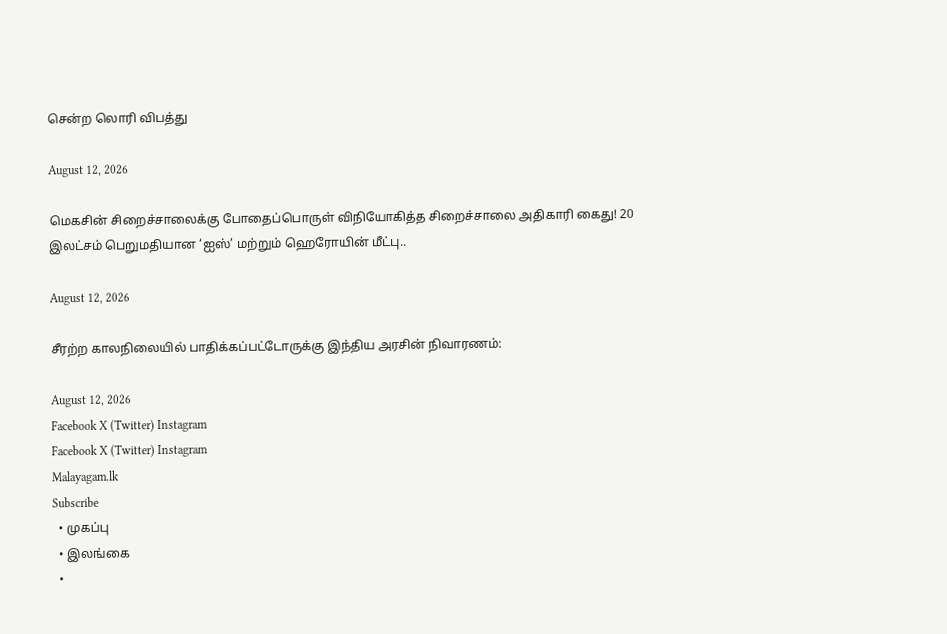சென்ற லொரி விபத்து

August 12, 2026

மெகசின் சிறைச்சாலைக்கு போதைப்பொருள் விநியோகித்த சிறைச்சாலை அதிகாரி கைது! 20 இலட்சம் பெறுமதியான ‘ஐஸ்’ மற்றும் ஹெரோயின் மீட்பு..

August 12, 2026

சீரற்ற காலநிலையில் பாதிக்கப்பட்டோருக்கு இந்திய அரசின் நிவாரணம்:

August 12, 2026
Facebook X (Twitter) Instagram
Facebook X (Twitter) Instagram
Malayagam.lk
Subscribe
  • முகப்பு
  • இலங்கை
  •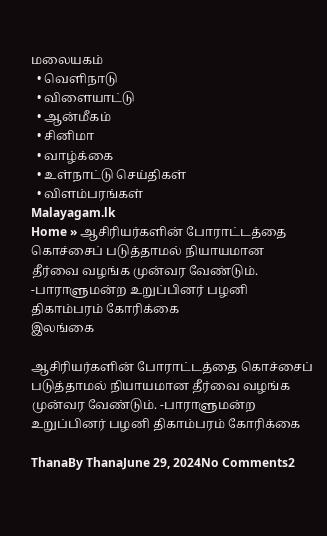மலையகம்
  • வெளிநாடு
  • விளையாட்டு
  • ஆன்மீகம்
  • சினிமா
  • வாழ்க்கை
  • உள்நாட்டு செய்திகள்
  • விளம்பரங்கள்
Malayagam.lk
Home » ஆசிரியர்களின் போராட்டத்தை கொச்சைப் படுத்தாமல் நியாயமான தீர்வை வழங்க முன்வர வேண்டும். -பாராளுமன்ற உறுப்பினர் பழனி திகாம்பரம் கோரிக்கை
இலங்கை

ஆசிரியர்களின் போராட்டத்தை கொச்சைப் படுத்தாமல் நியாயமான தீர்வை வழங்க முன்வர வேண்டும். -பாராளுமன்ற உறுப்பினர் பழனி திகாம்பரம் கோரிக்கை

ThanaBy ThanaJune 29, 2024No Comments2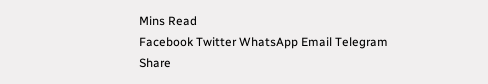Mins Read
Facebook Twitter WhatsApp Email Telegram
Share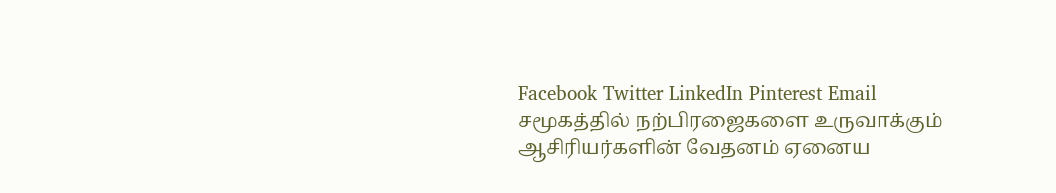Facebook Twitter LinkedIn Pinterest Email
சமூகத்தில் நற்பிரஜைகளை உருவாக்கும் ஆசிரியர்களின் வேதனம் ஏனைய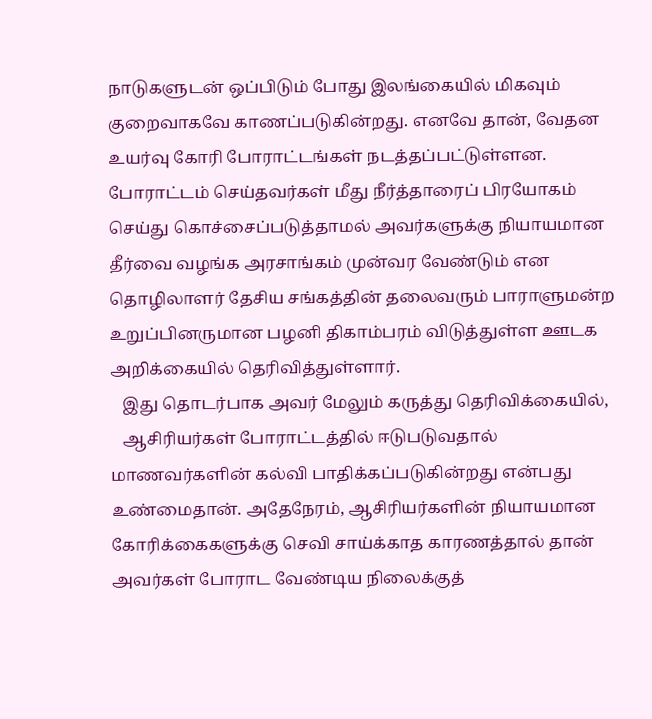நாடுகளுடன் ஒப்பிடும் போது இலங்கையில் மிகவும் குறைவாகவே காணப்படுகின்றது. எனவே தான், வேதன உயர்வு கோரி போராட்டங்கள் நடத்தப்பட்டுள்ளன. போராட்டம் செய்தவர்கள் மீது நீர்த்தாரைப் பிரயோகம் செய்து கொச்சைப்படுத்தாமல் அவர்களுக்கு நியாயமான தீர்வை வழங்க அரசாங்கம் முன்வர வேண்டும் என தொழிலாளர் தேசிய சங்கத்தின் தலைவரும் பாராளுமன்ற உறுப்பினருமான பழனி திகாம்பரம் விடுத்துள்ள ஊடக அறிக்கையில் தெரிவித்துள்ளார்.
   இது தொடர்பாக அவர் மேலும் கருத்து தெரிவிக்கையில்,
   ஆசிரியர்கள் போராட்டத்தில் ஈடுபடுவதால் மாணவர்களின் கல்வி பாதிக்கப்படுகின்றது என்பது உண்மைதான். அதேநேரம், ஆசிரியர்களின் நியாயமான கோரிக்கைகளுக்கு செவி சாய்க்காத காரணத்தால் தான் அவர்கள் போராட வேண்டிய நிலைக்குத்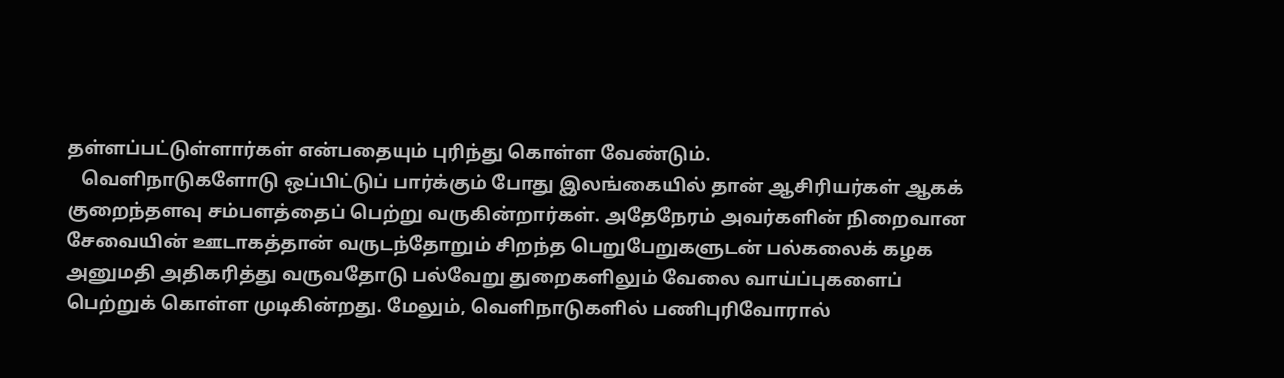தள்ளப்பட்டுள்ளார்கள் என்பதையும் புரிந்து கொள்ள வேண்டும்.
   வெளிநாடுகளோடு ஒப்பிட்டுப் பார்க்கும் போது இலங்கையில் தான் ஆசிரியர்கள் ஆகக் குறைந்தளவு சம்பளத்தைப் பெற்று வருகின்றார்கள். அதேநேரம் அவர்களின் நிறைவான சேவையின் ஊடாகத்தான் வருடந்தோறும் சிறந்த பெறுபேறுகளுடன் பல்கலைக் கழக அனுமதி அதிகரித்து வருவதோடு பல்வேறு துறைகளிலும் வேலை வாய்ப்புகளைப் பெற்றுக் கொள்ள முடிகின்றது. மேலும், வெளிநாடுகளில் பணிபுரிவோரால்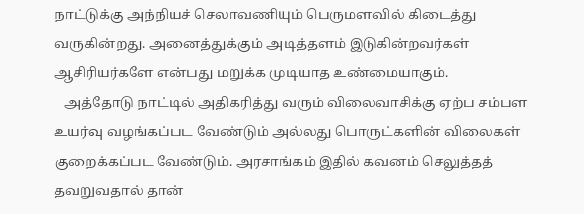நாட்டுக்கு அந்நியச் செலாவணியும் பெருமளவில் கிடைத்து வருகின்றது. அனைத்துக்கும் அடித்தளம் இடுகின்றவர்கள் ஆசிரியர்களே என்பது மறுக்க முடியாத உண்மையாகும்.
   அத்தோடு நாட்டில் அதிகரித்து வரும் விலைவாசிக்கு ஏற்ப சம்பள உயர்வு வழங்கப்பட வேண்டும் அல்லது பொருட்களின் விலைகள் குறைக்கப்பட வேண்டும். அரசாங்கம் இதில் கவனம் செலுத்தத் தவறுவதால் தான்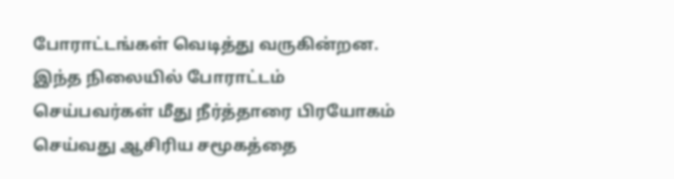போராட்டங்கள் வெடித்து வருகின்றன. இந்த நிலையில் போராட்டம் செய்பவர்கள் மீது நீர்த்தாரை பிரயோகம் செய்வது ஆசிரிய சமூகத்தை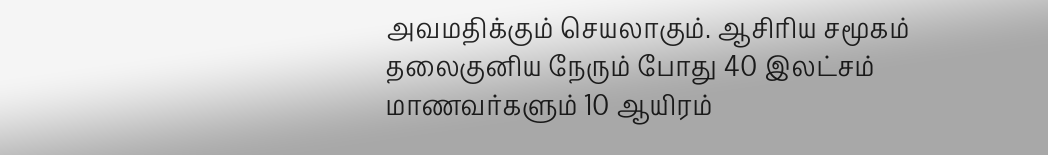அவமதிக்கும் செயலாகும். ஆசிரிய சமூகம் தலைகுனிய நேரும் போது 40 இலட்சம் மாணவர்களும் 10 ஆயிரம்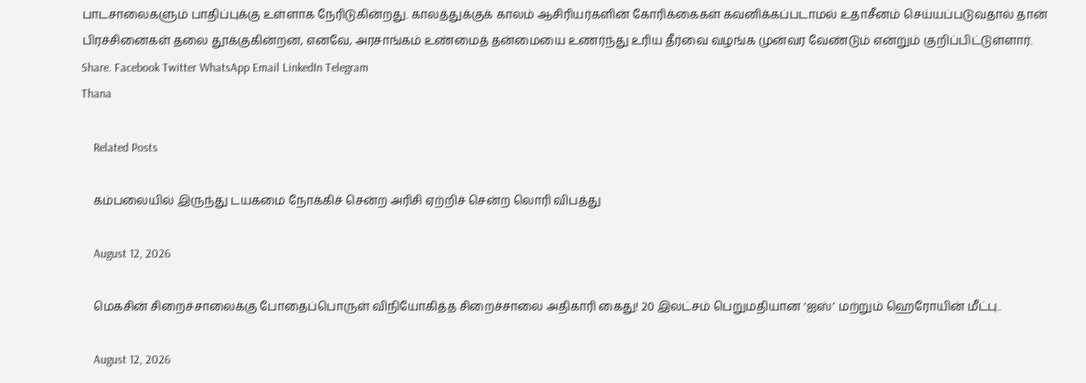பாடசாலைகளும் பாதிப்புக்கு உள்ளாக நேரிடுகின்றது. காலத்துக்குக் காலம் ஆசிரியர்களின் கோரிக்கைகள் கவனிக்கப்படாமல் உதாசீனம் செய்யப்படுவதால் தான் பிரச்சினைகள் தலை தூக்குகின்றன, எனவே, அரசாங்கம் உண்மைத் தன்மையை உணர்ந்து உரிய தீர்வை வழங்க முன்வர வேண்டும் என்றும் குறிப்பிட்டுள்ளார்.
Share. Facebook Twitter WhatsApp Email LinkedIn Telegram
Thana

    Related Posts

    கம்பலையில் இருந்து டயகமை நோக்கிச் சென்ற அரிசி ஏற்றிச் சென்ற லொரி விபத்து

    August 12, 2026

    மெகசின் சிறைச்சாலைக்கு போதைப்பொருள் விநியோகித்த சிறைச்சாலை அதிகாரி கைது! 20 இலட்சம் பெறுமதியான ‘ஐஸ்’ மற்றும் ஹெரோயின் மீட்பு..

    August 12, 2026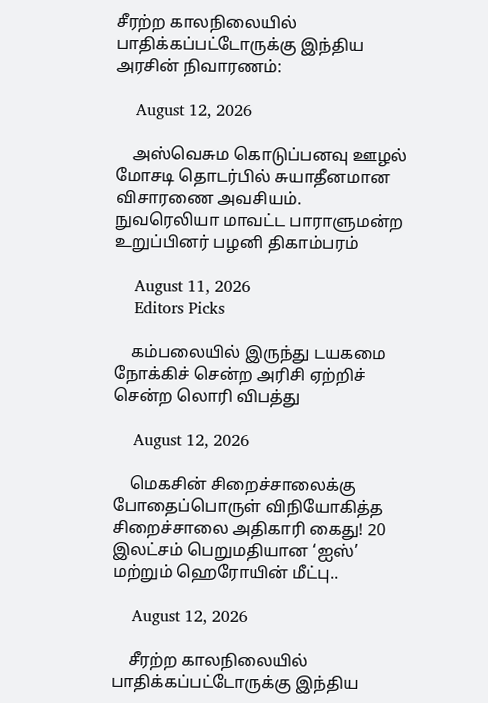சீரற்ற காலநிலையில் பாதிக்கப்பட்டோருக்கு இந்திய அரசின் நிவாரணம்:

    August 12, 2026

    அஸ்வெசும கொடுப்பனவு ஊழல் மோசடி தொடர்பில் சுயாதீனமான விசாரணை அவசியம்.  நுவரெலியா மாவட்ட பாராளுமன்ற உறுப்பினர் பழனி திகாம்பரம்

    August 11, 2026
    Editors Picks

    கம்பலையில் இருந்து டயகமை நோக்கிச் சென்ற அரிசி ஏற்றிச் சென்ற லொரி விபத்து

    August 12, 2026

    மெகசின் சிறைச்சாலைக்கு போதைப்பொருள் விநியோகித்த சிறைச்சாலை அதிகாரி கைது! 20 இலட்சம் பெறுமதியான ‘ஐஸ்’ மற்றும் ஹெரோயின் மீட்பு..

    August 12, 2026

    சீரற்ற காலநிலையில் பாதிக்கப்பட்டோருக்கு இந்திய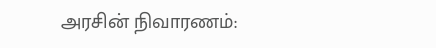அரசின் நிவாரணம்: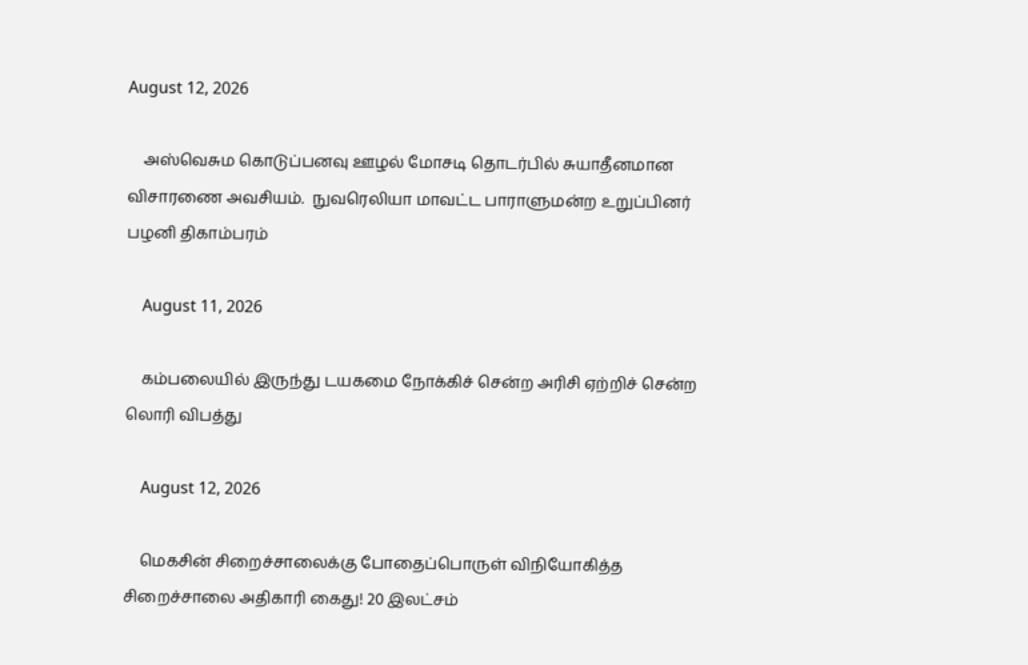August 12, 2026

    அஸ்வெசும கொடுப்பனவு ஊழல் மோசடி தொடர்பில் சுயாதீனமான விசாரணை அவசியம்.  நுவரெலியா மாவட்ட பாராளுமன்ற உறுப்பினர் பழனி திகாம்பரம்

    August 11, 2026

    கம்பலையில் இருந்து டயகமை நோக்கிச் சென்ற அரிசி ஏற்றிச் சென்ற லொரி விபத்து

    August 12, 2026

    மெகசின் சிறைச்சாலைக்கு போதைப்பொருள் விநியோகித்த சிறைச்சாலை அதிகாரி கைது! 20 இலட்சம்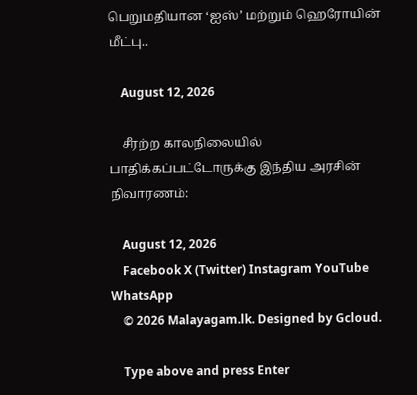பெறுமதியான ‘ஐஸ்’ மற்றும் ஹெரோயின் மீட்பு..

    August 12, 2026

    சீரற்ற காலநிலையில் பாதிக்கப்பட்டோருக்கு இந்திய அரசின் நிவாரணம்:

    August 12, 2026
    Facebook X (Twitter) Instagram YouTube WhatsApp
    © 2026 Malayagam.lk. Designed by Gcloud.

    Type above and press Enter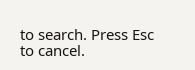to search. Press Esc to cancel.